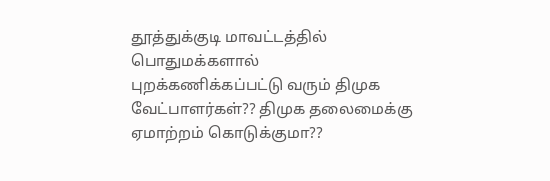தூத்துக்குடி மாவட்டத்தில் பொதுமக்களால் புறக்கணிக்கப்பட்டு வரும் திமுக வேட்பாளர்கள்?? திமுக தலைமைக்கு ஏமாற்றம் கொடுக்குமா??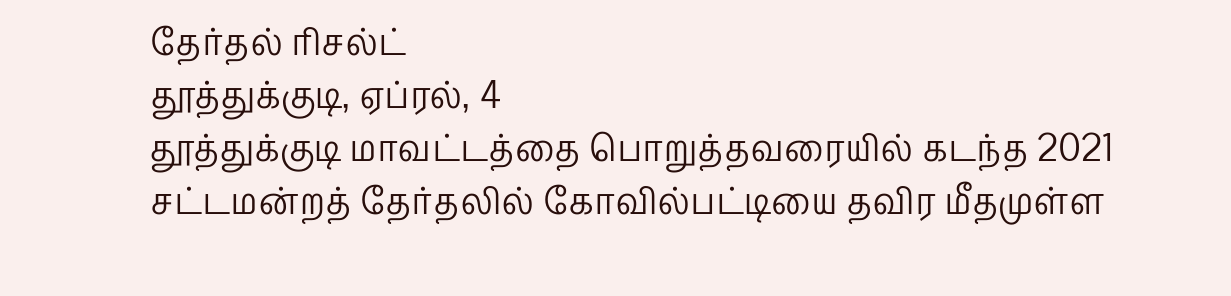தேர்தல் ரிசல்ட்
தூத்துக்குடி, ஏப்ரல், 4
தூத்துக்குடி மாவட்டத்தை பொறுத்தவரையில் கடந்த 2021 சட்டமன்றத் தேர்தலில் கோவில்பட்டியை தவிர மீதமுள்ள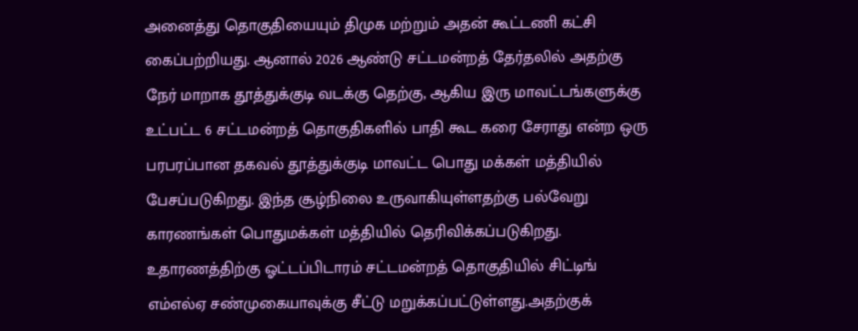அனைத்து தொகுதியையும் திமுக மற்றும் அதன் கூட்டணி கட்சி கைப்பற்றியது. ஆனால் 2026 ஆண்டு சட்டமன்றத் தேர்தலில் அதற்கு நேர் மாறாக தூத்துக்குடி வடக்கு தெற்கு, ஆகிய இரு மாவட்டங்களுக்கு உட்பட்ட 6 சட்டமன்றத் தொகுதிகளில் பாதி கூட கரை சேராது என்ற ஒரு பரபரப்பான தகவல் தூத்துக்குடி மாவட்ட பொது மக்கள் மத்தியில் பேசப்படுகிறது. இந்த சூழ்நிலை உருவாகியுள்ளதற்கு பல்வேறு காரணங்கள் பொதுமக்கள் மத்தியில் தெரிவிக்கப்படுகிறது. உதாரணத்திற்கு ஓட்டப்பிடாரம் சட்டமன்றத் தொகுதியில் சிட்டிங் எம்எல்ஏ சண்முகையாவுக்கு சீட்டு மறுக்கப்பட்டுள்ளது.அதற்குக்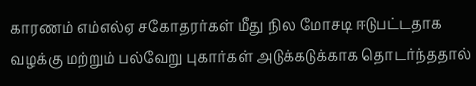காரணம் எம்எல்ஏ சகோதரர்கள் மீது நில மோசடி ஈடுபட்டதாக வழக்கு மற்றும் பல்வேறு புகார்கள் அடுக்கடுக்காக தொடர்ந்ததால்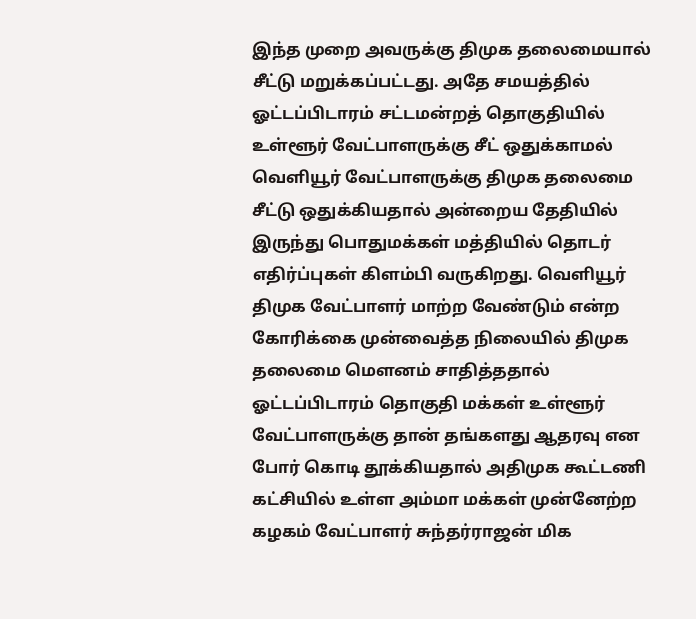இந்த முறை அவருக்கு திமுக தலைமையால் சீட்டு மறுக்கப்பட்டது. அதே சமயத்தில் ஓட்டப்பிடாரம் சட்டமன்றத் தொகுதியில் உள்ளூர் வேட்பாளருக்கு சீட் ஒதுக்காமல் வெளியூர் வேட்பாளருக்கு திமுக தலைமை சீட்டு ஒதுக்கியதால் அன்றைய தேதியில் இருந்து பொதுமக்கள் மத்தியில் தொடர் எதிர்ப்புகள் கிளம்பி வருகிறது. வெளியூர் திமுக வேட்பாளர் மாற்ற வேண்டும் என்ற கோரிக்கை முன்வைத்த நிலையில் திமுக தலைமை மௌனம் சாதித்ததால் ஓட்டப்பிடாரம் தொகுதி மக்கள் உள்ளூர் வேட்பாளருக்கு தான் தங்களது ஆதரவு என போர் கொடி தூக்கியதால் அதிமுக கூட்டணி கட்சியில் உள்ள அம்மா மக்கள் முன்னேற்ற கழகம் வேட்பாளர் சுந்தர்ராஜன் மிக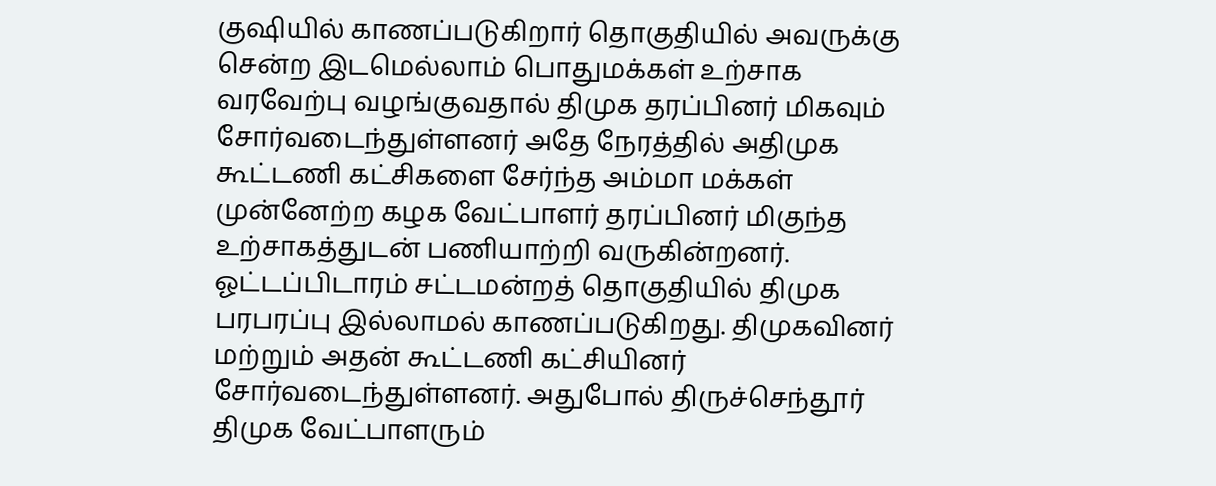குஷியில் காணப்படுகிறார் தொகுதியில் அவருக்கு சென்ற இடமெல்லாம் பொதுமக்கள் உற்சாக வரவேற்பு வழங்குவதால் திமுக தரப்பினர் மிகவும் சோர்வடைந்துள்ளனர் அதே நேரத்தில் அதிமுக கூட்டணி கட்சிகளை சேர்ந்த அம்மா மக்கள் முன்னேற்ற கழக வேட்பாளர் தரப்பினர் மிகுந்த உற்சாகத்துடன் பணியாற்றி வருகின்றனர். ஓட்டப்பிடாரம் சட்டமன்றத் தொகுதியில் திமுக பரபரப்பு இல்லாமல் காணப்படுகிறது. திமுகவினர் மற்றும் அதன் கூட்டணி கட்சியினர் சோர்வடைந்துள்ளனர். அதுபோல் திருச்செந்தூர் திமுக வேட்பாளரும்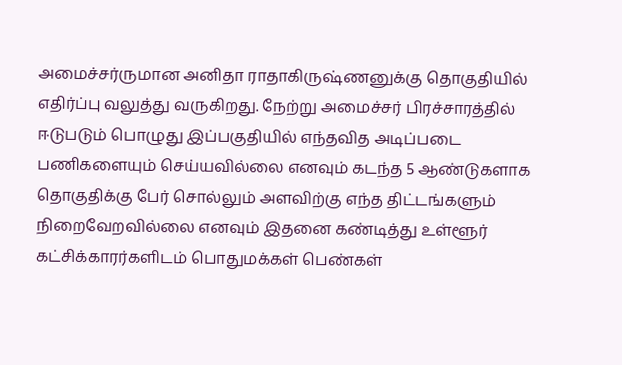அமைச்சர்ருமான அனிதா ராதாகிருஷ்ணனுக்கு தொகுதியில் எதிர்ப்பு வலுத்து வருகிறது. நேற்று அமைச்சர் பிரச்சாரத்தில் ஈடுபடும் பொழுது இப்பகுதியில் எந்தவித அடிப்படை பணிகளையும் செய்யவில்லை எனவும் கடந்த 5 ஆண்டுகளாக தொகுதிக்கு பேர் சொல்லும் அளவிற்கு எந்த திட்டங்களும் நிறைவேறவில்லை எனவும் இதனை கண்டித்து உள்ளூர் கட்சிக்காரர்களிடம் பொதுமக்கள் பெண்கள்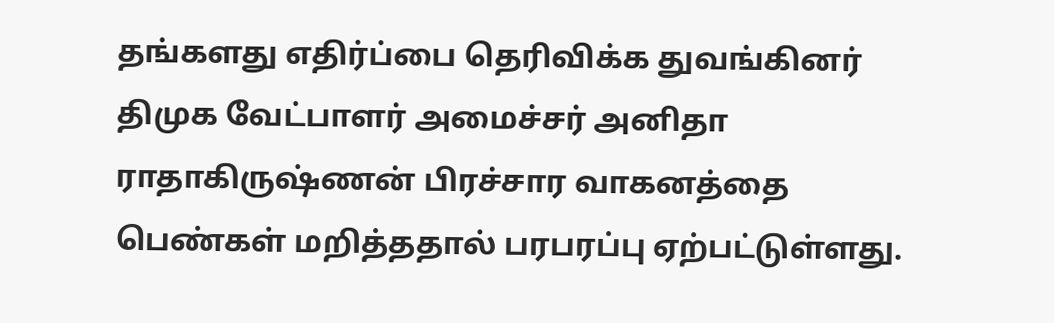தங்களது எதிர்ப்பை தெரிவிக்க துவங்கினர் திமுக வேட்பாளர் அமைச்சர் அனிதா ராதாகிருஷ்ணன் பிரச்சார வாகனத்தை பெண்கள் மறித்ததால் பரபரப்பு ஏற்பட்டுள்ளது.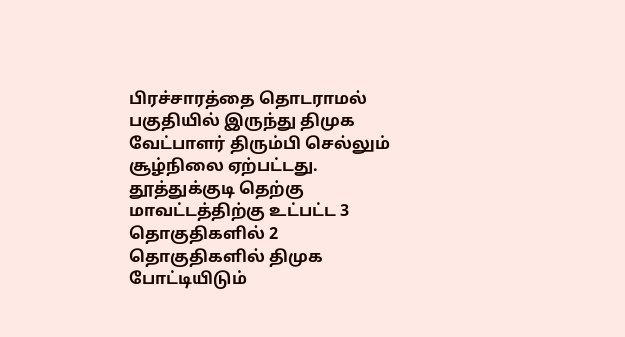பிரச்சாரத்தை தொடராமல் பகுதியில் இருந்து திமுக வேட்பாளர் திரும்பி செல்லும் சூழ்நிலை ஏற்பட்டது. தூத்துக்குடி தெற்கு மாவட்டத்திற்கு உட்பட்ட 3 தொகுதிகளில் 2 தொகுதிகளில் திமுக போட்டியிடும்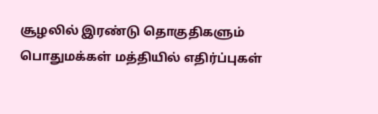சூழலில் இரண்டு தொகுதிகளும் பொதுமக்கள் மத்தியில் எதிர்ப்புகள்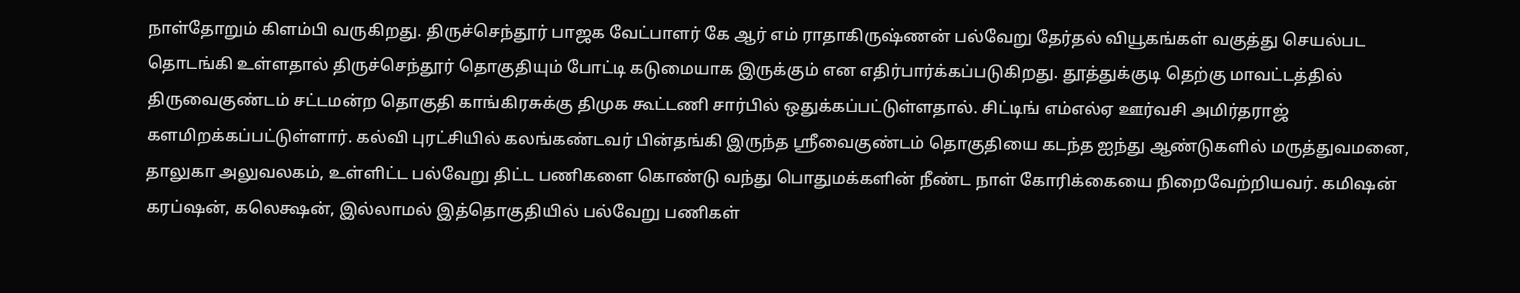நாள்தோறும் கிளம்பி வருகிறது. திருச்செந்தூர் பாஜக வேட்பாளர் கே ஆர் எம் ராதாகிருஷ்ணன் பல்வேறு தேர்தல் வியூகங்கள் வகுத்து செயல்பட தொடங்கி உள்ளதால் திருச்செந்தூர் தொகுதியும் போட்டி கடுமையாக இருக்கும் என எதிர்பார்க்கப்படுகிறது. தூத்துக்குடி தெற்கு மாவட்டத்தில் திருவைகுண்டம் சட்டமன்ற தொகுதி காங்கிரசுக்கு திமுக கூட்டணி சார்பில் ஒதுக்கப்பட்டுள்ளதால். சிட்டிங் எம்எல்ஏ ஊர்வசி அமிர்தராஜ் களமிறக்கப்பட்டுள்ளார். கல்வி புரட்சியில் கலங்கண்டவர் பின்தங்கி இருந்த ஸ்ரீவைகுண்டம் தொகுதியை கடந்த ஐந்து ஆண்டுகளில் மருத்துவமனை, தாலுகா அலுவலகம், உள்ளிட்ட பல்வேறு திட்ட பணிகளை கொண்டு வந்து பொதுமக்களின் நீண்ட நாள் கோரிக்கையை நிறைவேற்றியவர். கமிஷன் கரப்ஷன், கலெக்ஷன், இல்லாமல் இத்தொகுதியில் பல்வேறு பணிகள்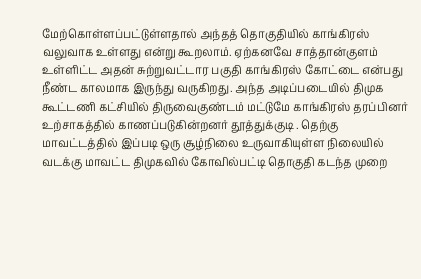மேற்கொள்ளப்பட்டுள்ளதால் அந்தத் தொகுதியில் காங்கிரஸ் வலுவாக உள்ளது என்று கூறலாம். ஏற்கனவே சாத்தான்குளம் உள்ளிட்ட அதன் சுற்றுவட்டார பகுதி காங்கிரஸ் கோட்டை என்பது நீண்ட காலமாக இருந்து வருகிறது. அந்த அடிப்படையில் திமுக கூட்டணி கட்சியில் திருவைகுண்டம் மட்டுமே காங்கிரஸ் தரப்பினர் உற்சாகத்தில் காணப்படுகின்றனர் தூத்துக்குடி . தெற்கு மாவட்டத்தில் இப்படி ஒரு சூழ்நிலை உருவாகியுள்ள நிலையில் வடக்கு மாவட்ட திமுகவில் கோவில்பட்டி தொகுதி கடந்த முறை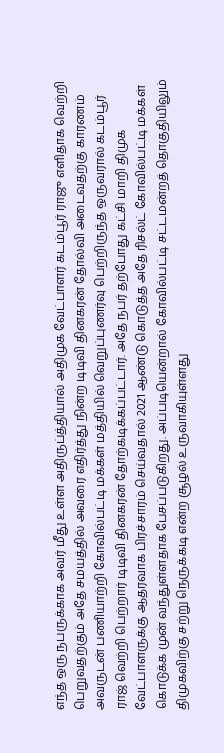எந்த ஒரு நபருக்காக அவர் மீது உள்ள அதிருப்த்தியால் அதிமுக வேட்பாளர் கடம்பூர் ராஜு எளிதாக வெற்றி பெறுவதற்கும் அதே சமயத்தில் அவரை எதிர்த்து நின்ற டிடிவி தினகரன் தோல்வி அடைவதற்கு காரணம் அவருடன் பணியாற்றி கோவில்பட்டி மக்கள் மத்தியில் வெறுப்புணர்வு பெற்றிருந்த ஒருவரால் கடம்பூர் ராஜ் வெற்றி பெற்றார் டிடிவி தினகரன் தோற்கடிக்கப்பட்டார். அதே நபர் தற்போது கட்சி மாறி திமுக வேட்பாளருக்கு ஆதரவாக பிரச்சாரம் செய்வதால் 2021 ஆண்டு கொடுத்த அதே ரிசல்ட் கோவில்பட்டி மக்கள் கொடுக்க முன் வந்துள்ளதாக பேசப்படுகிறது. அப்படியென்றால் கோவில்பட்டி சட்டமன்றத் தொகுதியிலும் திமுகவிற்கு சற்று நெருக்கடி என்ற சூழல் உருவாகியுள்ளது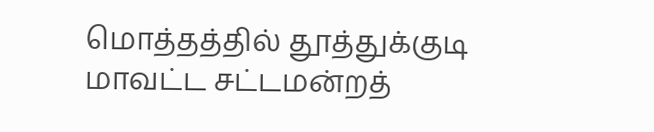மொத்தத்தில் தூத்துக்குடி மாவட்ட சட்டமன்றத்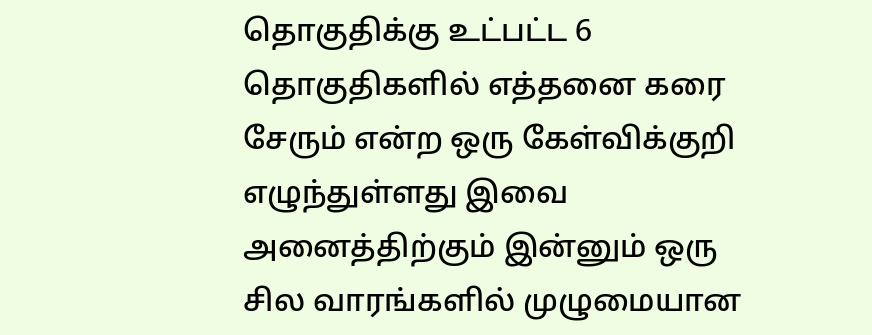தொகுதிக்கு உட்பட்ட 6 தொகுதிகளில் எத்தனை கரை சேரும் என்ற ஒரு கேள்விக்குறி எழுந்துள்ளது இவை அனைத்திற்கும் இன்னும் ஒரு சில வாரங்களில் முழுமையான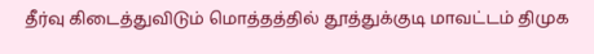தீர்வு கிடைத்துவிடும் மொத்தத்தில் தூத்துக்குடி மாவட்டம் திமுக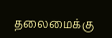தலைமைக்கு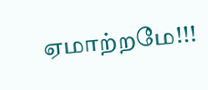ஏமாற்றமே!!!